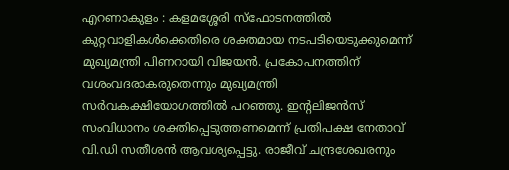എറണാകുളം : കളമശ്ശേരി സ്ഫോടനത്തിൽ കുറ്റവാളികൾക്കെതിരെ ശക്തമായ നടപടിയെടുക്കുമെന്ന് മുഖ്യമന്ത്രി പിണറായി വിജയൻ. പ്രകോപനത്തിന് വശംവദരാകരുതെന്നും മുഖ്യമന്ത്രി സർവകക്ഷിയോഗത്തിൽ പറഞ്ഞു. ഇന്റലിജൻസ് സംവിധാനം ശക്തിപ്പെടുത്തണമെന്ന് പ്രതിപക്ഷ നേതാവ് വി.ഡി സതീശൻ ആവശ്യപ്പെട്ടു. രാജീവ് ചന്ദ്രശേഖരനും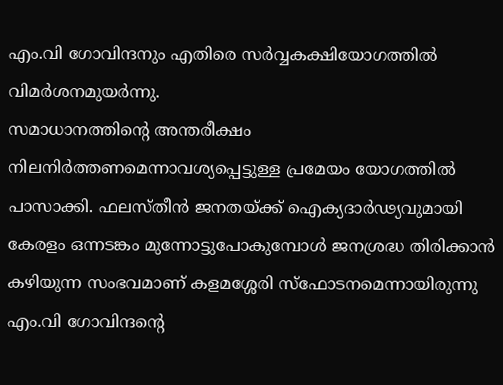എം.വി ഗോവിന്ദനും എതിരെ സർവ്വകക്ഷിയോഗത്തിൽ വിമർശനമുയർന്നു.
സമാധാനത്തിന്റെ അന്തരീക്ഷം നിലനിർത്തണമെന്നാവശ്യപ്പെട്ടുള്ള പ്രമേയം യോഗത്തിൽ പാസാക്കി. ഫലസ്തീൻ ജനതയ്ക്ക് ഐക്യദാർഢ്യവുമായി കേരളം ഒന്നടങ്കം മുന്നോട്ടുപോകുമ്പോൾ ജനശ്രദ്ധ തിരിക്കാൻ കഴിയുന്ന സംഭവമാണ് കളമശ്ശേരി സ്ഫോടനമെന്നായിരുന്നു എം.വി ഗോവിന്ദൻ്റെ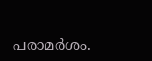പരാമർശം.